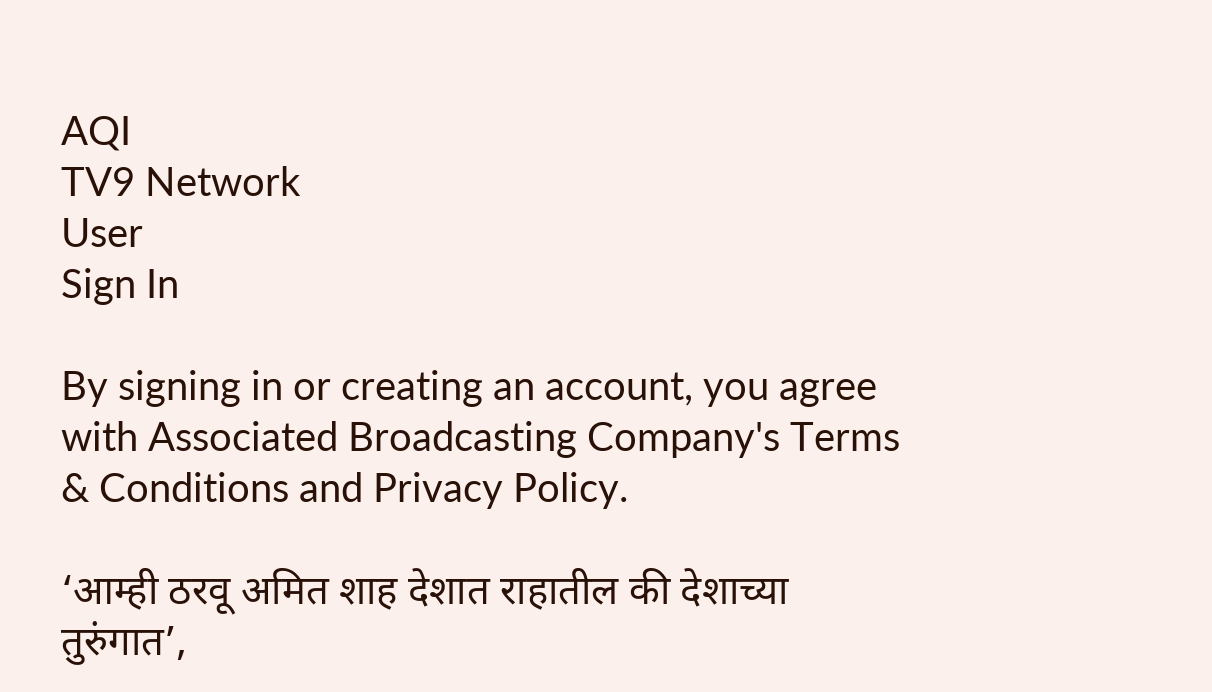AQI
TV9 Network
User
Sign In

By signing in or creating an account, you agree with Associated Broadcasting Company's Terms & Conditions and Privacy Policy.

‘आम्ही ठरवू अमित शाह देशात राहातील की देशाच्या तुरुंगात’,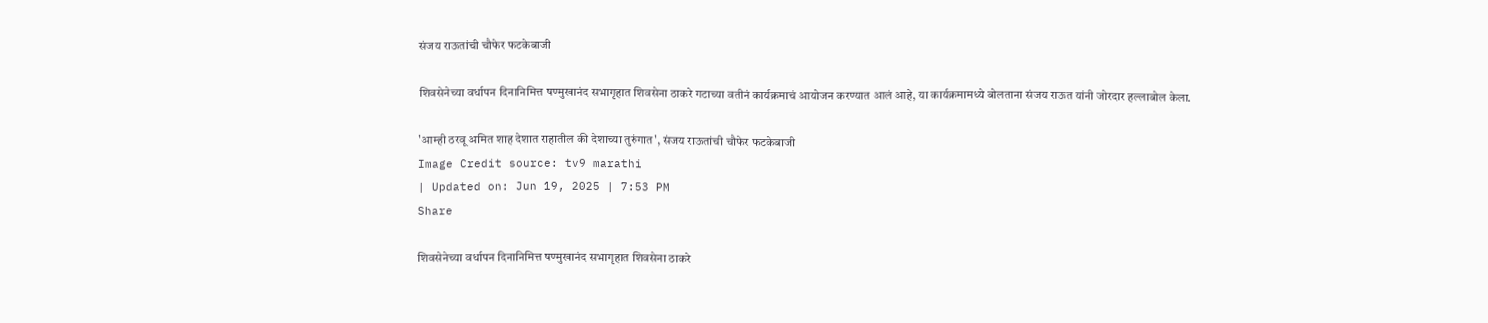संजय राऊतांची चौफेर फटकेबाजी

शिवसेनेच्या वर्धापन दिनानिमित्त षण्मुखानंद सभागृहात शिवसेना ठाकरे गटाच्या वतीनं कार्यक्रमाचं आयोजन करण्यात आलं आहे, या कार्यक्रमामध्ये बोलताना संजय राऊत यांनी जोरदार हल्लाबोल केला.

'आम्ही ठरवू अमित शाह देशात राहातील की देशाच्या तुरुंगात', संजय राऊतांची चौफेर फटकेबाजी
Image Credit source: tv9 marathi
| Updated on: Jun 19, 2025 | 7:53 PM
Share

शिवसेनेच्या वर्धापन दिनानिमित्त षण्मुखानंद सभागृहात शिवसेना ठाकरे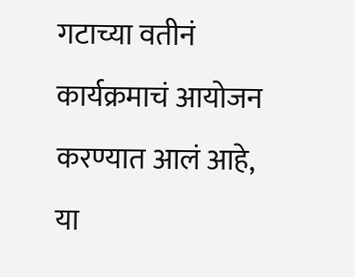गटाच्या वतीनं कार्यक्रमाचं आयोजन करण्यात आलं आहे, या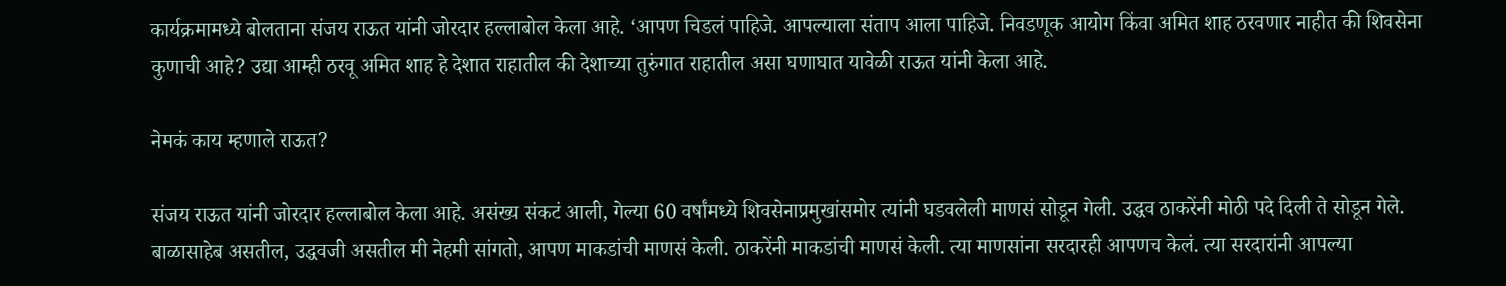कार्यक्रमामध्ये बोलताना संजय राऊत यांनी जोरदार हल्लाबोल केला आहे. ‘आपण चिडलं पाहिजे. आपल्याला संताप आला पाहिजे. निवडणूक आयोग किंवा अमित शाह ठरवणार नाहीत की शिवसेना कुणाची आहे? उद्या आम्ही ठरवू अमित शाह हे देशात राहातील की देशाच्या तुरुंगात राहातील असा घणाघात यावेळी राऊत यांनी केला आहे.

नेमकं काय म्हणाले राऊत?

संजय राऊत यांनी जोरदार हल्लाबोल केला आहे. असंख्य संकटं आली, गेल्या 60 वर्षांमध्ये शिवसेनाप्रमुखांसमोर त्यांनी घडवलेली माणसं सोडून गेली. उद्धव ठाकरेंनी मोठी पदे दिली ते सोडून गेले. बाळासाहेब असतील, उद्धवजी असतील मी नेहमी सांगतो, आपण माकडांची माणसं केली. ठाकरेंनी माकडांची माणसं केली. त्या माणसांना सरदारही आपणच केलं. त्या सरदारांनी आपल्या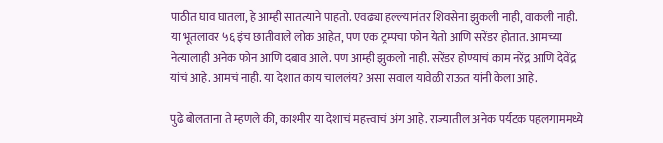पाठीत घाव घातला, हे आम्ही सातत्याने पाहतो. एवढ्या हल्ल्यानंतर शिवसेना झुकली नाही, वाकली नाही. या भूतलावर ५६ इंच छातीवाले लोक आहेत, पण एक ट्रम्पचा फोन येतो आणि सरेंडर होतात. आमच्या नेत्यालाही अनेक फोन आणि दबाव आले. पण आम्ही झुकलो नाही. सरेंडर होण्याचं काम नरेंद्र आणि देवेंद्र यांचं आहे. आमचं नाही. या देशात काय चाललंय? असा सवाल यावेळी राऊत यांनी केला आहे.

पुढे बोलताना ते म्हणले की, काश्मीर या देशाचं महत्त्वाचं अंग आहे. राज्यातील अनेक पर्यटक पहलगाममध्ये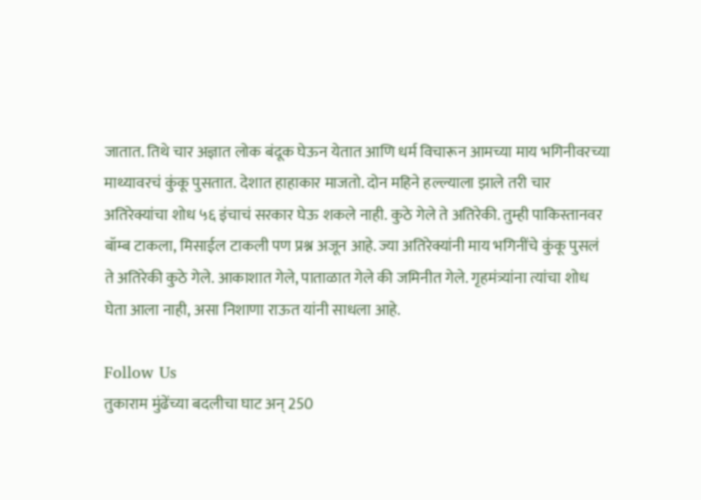जातात. तिथे चार अज्ञात लोक बंदूक घेऊन येतात आणि धर्म विचारून आमच्या माय भगिनीवरच्या माथ्यावरचं कुंकू पुसतात. देशात हाहाकार माजतो. दोन महिने हल्ल्याला झाले तरी चार अतिरेक्यांचा शोध ५६ इंचाचं सरकार घेऊ शकले नाही. कुठे गेले ते अतिरेकी. तुम्ही पाकिस्तानवर बॉम्ब टाकला, मिसाईल टाकली पण प्रश्न अजून आहे. ज्या अतिरेक्यांनी माय भगिनींचे कुंकू पुसलं ते अतिरेकी कुठे गेले. आकाशात गेले, पाताळात गेले की जमिनीत गेले. गृहमंत्र्यांना त्यांचा शोध घेता आला नाही, असा निशाणा राऊत यांनी साधला आहे.

Follow Us
तुकाराम मुंढेंच्या बदलीचा घाट अन् 250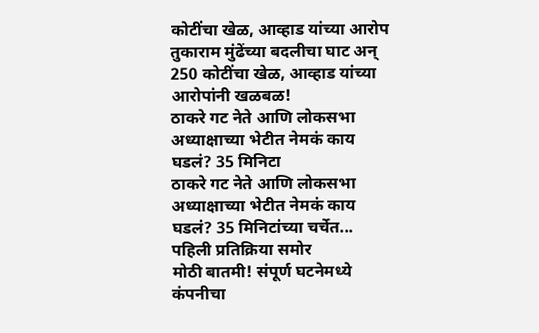कोटींचा खेळ, आव्हाड यांच्या आरोप
तुकाराम मुंढेंच्या बदलीचा घाट अन् 250 कोटींचा खेळ, आव्हाड यांच्या आरोपांनी खळबळ!
ठाकरे गट नेते आणि लोकसभा अध्याक्षाच्या भेटीत नेमकं काय घडलं? 35 मिनिटा
ठाकरे गट नेते आणि लोकसभा अध्याक्षाच्या भेटीत नेमकं काय घडलं? 35 मिनिटांच्या चर्चेत... पहिली प्रतिक्रिया समोर
मोठी बातमी! संपूर्ण घटनेमध्ये कंपनीचा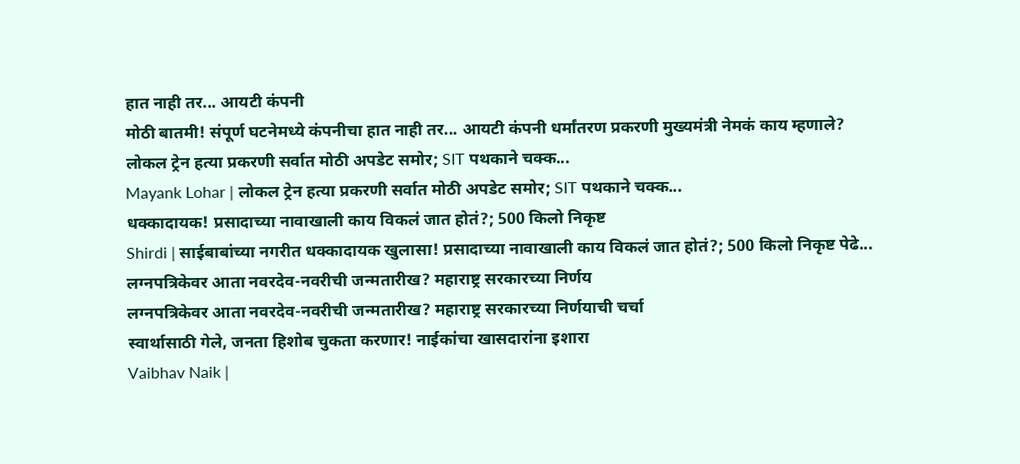हात नाही तर... आयटी कंपनी
मोठी बातमी! संपूर्ण घटनेमध्ये कंपनीचा हात नाही तर... आयटी कंपनी धर्मांतरण प्रकरणी मुख्यमंत्री नेमकं काय म्हणाले?
लोकल ट्रेन हत्या प्रकरणी सर्वात मोठी अपडेट समोर; SIT पथकाने चक्क...
Mayank Lohar | लोकल ट्रेन हत्या प्रकरणी सर्वात मोठी अपडेट समोर; SIT पथकाने चक्क...
धक्कादायक! प्रसादाच्या नावाखाली काय विकलं जात होतं?; 500 किलो निकृष्ट
Shirdi | साईबाबांच्या नगरीत धक्कादायक खुलासा! प्रसादाच्या नावाखाली काय विकलं जात होतं?; 500 किलो निकृष्ट पेढे...
लग्नपत्रिकेवर आता नवरदेव-नवरीची जन्मतारीख? महाराष्ट्र सरकारच्या निर्णय
लग्नपत्रिकेवर आता नवरदेव-नवरीची जन्मतारीख? महाराष्ट्र सरकारच्या निर्णयाची चर्चा
स्वार्थासाठी गेले, जनता हिशोब चुकता करणार! नाईकांचा खासदारांना इशारा
Vaibhav Naik |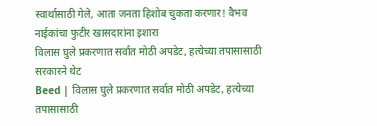स्वार्थासाठी गेले, आता जनता हिशोब चुकता करणार! वैभव नाईकांचा फुटीर खासदारांना इशारा
विलास घुले प्रकरणात सर्वात मोठी अपडेट, हत्येच्या तपासासाठी सरकारने थेट
Beed | विलास घुले प्रकरणात सर्वात मोठी अपडेट, हत्येच्या तपासासाठी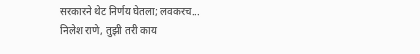सरकारने थेट निर्णय घेतला; लवकरच...
निलेश राणे, तुझी तरी काय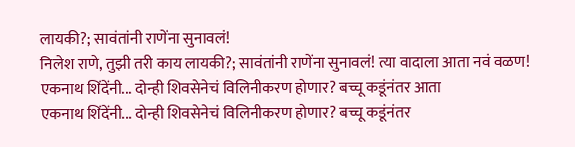लायकी?; सावंतांनी राणेंना सुनावलं!
निलेश राणे, तुझी तरी काय लायकी?; सावंतांनी राणेंना सुनावलं! त्या वादाला आता नवं वळण!
एकनाथ शिंदेंनी... दोन्ही शिवसेनेचं विलिनीकरण होणार? बच्चू कडूंनंतर आता
एकनाथ शिंदेंनी... दोन्ही शिवसेनेचं विलिनीकरण होणार? बच्चू कडूंनंतर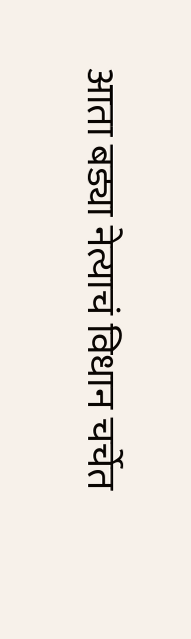आता बड्या नेत्याचं विधान चर्चेत